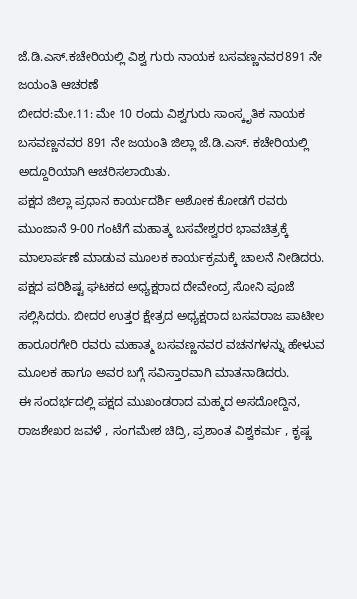ಜೆ.ಡಿ.ಎಸ್.ಕಚೇರಿಯಲ್ಲಿ ವಿಶ್ವ ಗುರು ನಾಯಕ ಬಸವಣ್ಣನವರ891 ನೇ ಜಯಂತಿ ಆಚರಣೆ
ಬೀದರ:ಮೇ.11: ಮೇ 10 ರಂದು ವಿಶ್ವಗುರು ಸಾಂಸ್ಕೃತಿಕ ನಾಯಕ ಬಸವಣ್ಣನವರ 891 ನೇ ಜಯಂತಿ ಜಿಲ್ಲಾ ಜೆ.ಡಿ.ಎಸ್. ಕಚೇರಿಯಲ್ಲಿ ಅದ್ದೂರಿಯಾಗಿ ಆಚರಿಸಲಾಯಿತು.
ಪಕ್ಷದ ಜಿಲ್ಲಾ ಪ್ರಧಾನ ಕಾರ್ಯದರ್ಶಿ ಅಶೋಕ ಕೋಡಗೆ ರವರು ಮುಂಜಾನೆ 9-00 ಗಂಟೆಗೆ ಮಹಾತ್ಮ ಬಸವೇಶ್ವರರ ಭಾವಚಿತ್ರಕ್ಕೆ ಮಾಲಾರ್ಪಣೆ ಮಾಡುವ ಮೂಲಕ ಕಾರ್ಯಕ್ರಮಕ್ಕೆ ಚಾಲನೆ ನೀಡಿದರು. ಪಕ್ಷದ ಪರಿಶಿಷ್ಟ ಘಟಕದ ಅಧ್ಯಕ್ಷರಾದ ದೇವೇಂದ್ರ ಸೋನಿ ಪೂಜೆ ಸಲ್ಲಿಸಿದರು. ಬೀದರ ಉತ್ತರ ಕ್ಷೇತ್ರದ ಅಧ್ಯಕ್ಷರಾದ ಬಸವರಾಜ ಪಾಟೀಲ ಹಾರೂರಗೇರಿ ರವರು ಮಹಾತ್ಮ ಬಸವಣ್ಣನವರ ವಚನಗಳನ್ನು ಹೇಳುವ ಮೂಲಕ ಹಾಗೂ ಅವರ ಬಗ್ಗೆ ಸವಿಸ್ತಾರವಾಗಿ ಮಾತನಾಡಿದರು.
ಈ ಸಂದರ್ಭದಲ್ಲಿ ಪಕ್ಷದ ಮುಖಂಡರಾದ ಮಹ್ಮದ ಅಸದೋದ್ದಿನ, ರಾಜಶೇಖರ ಜವಳೆ , ಸಂಗಮೇಶ ಚಿದ್ರಿ, ಪ್ರಶಾಂತ ವಿಶ್ವಕರ್ಮ , ಕೃಷ್ಣ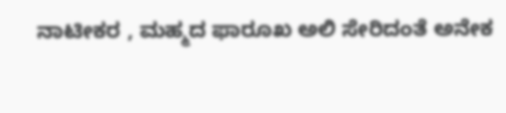ನಾಟೀಕರ , ಮಹ್ಮದ ಫಾರೂಖ ಅಲಿ ಸೇರಿದಂತೆ ಅನೇಕ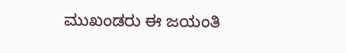ಮುಖಂಡರು ಈ ಜಯಂತಿ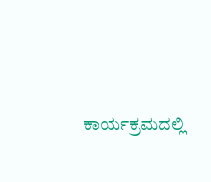ಕಾರ್ಯಕ್ರಮದಲ್ಲಿ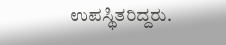ಉಪಸ್ಥಿತರಿದ್ದರು.